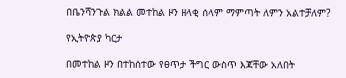በቤንሻንጉል ክልል መተከል ዞን ዘላቂ ሰላም ማምጣት ለምን አልተቻለም?

የኢትዮጵያ ካርታ

በመተከል ዞን በተከሰተው የፀጥታ ችግር ውስጥ እጃቸው አለበት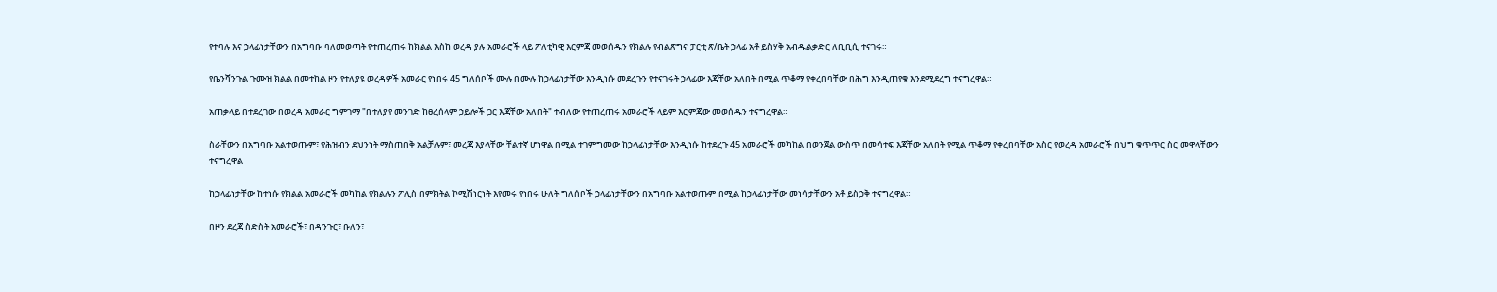የተባሉ እና ኃላፊነታቸውን በአግባቡ ባለመወጣት የተጠረጠሩ ከክልል እስከ ወረዳ ያሉ አመራሮች ላይ ፖለቲካዊ እርምጃ መወሰዱን የክልሉ የብልጽግና ፓርቲ ጽ/ቤት ኃላፊ አቶ ይስሃቅ አብዱልቃድር ለቢቢሲ ተናገሩ።

የቤንሻንጉል ጉሙዝ ክልል በመተከል ዞን የተለያዩ ወረዳዎች አመራር የነበሩ 45 ግለሰቦች ሙሉ በሙሉ ከኃላፊነታቸው እንዲነሱ መደረጉን የተናገሩት ኃላፊው እጃቸው አለበት በሚል ጥቆማ የቀረበባቸው በሕግ እንዲጠየቁ እንደሚደረግ ተናግረዋል።

አጠቃላይ በተደረገው በወረዳ አመራር ግምገማ "በተለያየ መንገድ ከፀረሰላም ኃይሎች ጋር እጃቸው አለበት" ተብለው የተጠረጠሩ አመራሮች ላይም እርምጃው መወሰዱን ተናግረዋል።

ስራቸውን በአግባቡ አልተወጡም፣ የሕዝብን ደህንነት ማስጠበቅ አልቻሉም፣ መረጃ እያላቸው ቸልተኛ ሆነዋል በሚል ተገምግመው ከኃላፊነታቸው እንዲነሱ ከተደረጉ 45 አመራሮች መካከል በወንጀል ውስጥ በመሳተፍ እጃቸው አለበት የሚል ጥቆማ የቀረበባቸው አስር የወረዳ አመራሮች በህግ ቁጥጥር ስር መዋላቸውን ተናግረዋል

ከኃላፊነታቸው ከተነሱ የክልል አመራሮች መካከል የክልሉን ፖሊስ በምክትል ኮሚሽነርነት እየመሩ የነበሩ ሁለት ግለሰቦች ኃላፊነታቸውን በአግባቡ አልተወጡም በሚል ከኃላፊነታቸው መነሳታቸውን አቶ ይስኃቅ ተናግረዋል።

በዞን ደረጃ ስድስት አመራሮች፣ በዳንጉር፣ ቡለን፣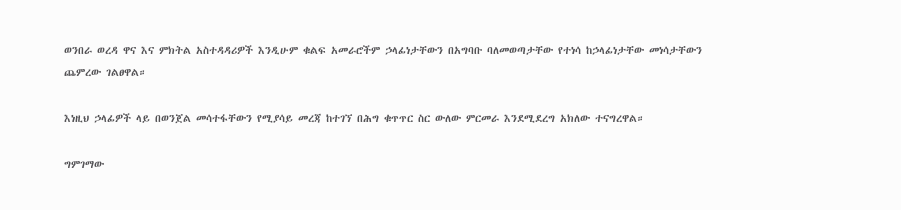ወንበራ ወረዳ ዋና እና ምክትል አስተዳዳሪዎች እንዲሁም ቁልፍ አመራሮችም ኃላፊነታቸውን በአግባቡ ባለመወጣታቸው የተነሳ ከኃላፊነታቸው መነሳታቸውን ጨምረው ገልፀዋል።

እነዚህ ኃላፊዎች ላይ በወንጀል መሳተፋቸውን የሚያሳይ መረጃ ከተገኘ በሕግ ቁጥጥር ስር ውለው ምርመራ እንደሚደረግ አክለው ተናግረዋል።

ግምገማው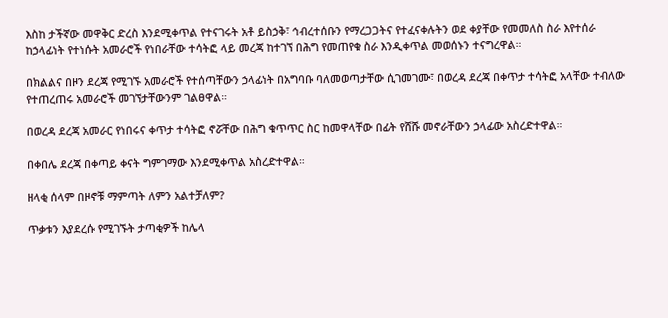እስከ ታችኛው መዋቅር ድረስ እንደሚቀጥል የተናገሩት አቶ ይስኃቅ፣ ኅብረተሰቡን የማረጋጋትና የተፈናቀሉትን ወደ ቀያቸው የመመለስ ስራ እየተሰራ ከኃላፊነት የተነሱት አመራሮች የነበራቸው ተሳትፎ ላይ መረጃ ከተገኘ በሕግ የመጠየቁ ስራ እንዲቀጥል መወሰኑን ተናግረዋል።

በክልልና በዞን ደረጃ የሚገኙ አመራሮች የተሰጣቸውን ኃላፊነት በአግባቡ ባለመወጣታቸው ሲገመገሙ፣ በወረዳ ደረጃ በቀጥታ ተሳትፎ አላቸው ተብለው የተጠረጠሩ አመራሮች መገኘታቸውንም ገልፀዋል።

በወረዳ ደረጃ አመራር የነበሩና ቀጥታ ተሳትፎ ኖሯቸው በሕግ ቁጥጥር ስር ከመዋላቸው በፊት የሸሹ መኖራቸውን ኃላፊው አስረድተዋል።

በቀበሌ ደረጃ በቀጣይ ቀናት ግምገማው እንደሚቀጥል አስረድተዋል።

ዘላቂ ሰላም በዞኖቹ ማምጣት ለምን አልተቻለም?

ጥቃቱን እያደረሱ የሚገኙት ታጣቂዎች ከሌላ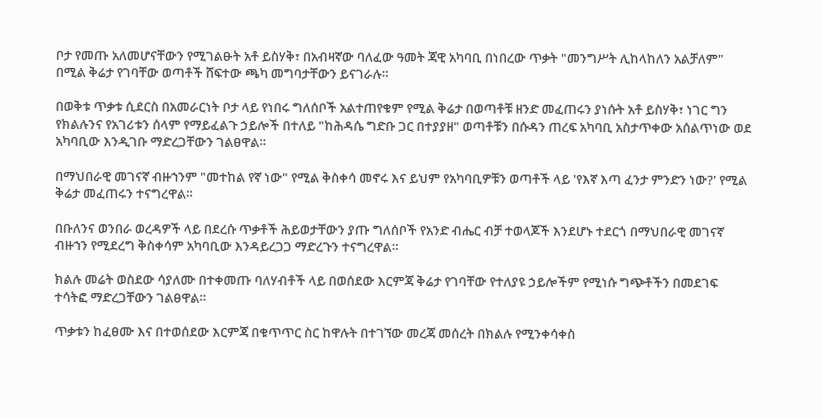ቦታ የመጡ አለመሆናቸውን የሚገልፁት አቶ ይስሃቅ፣ በአብዛኛው ባለፈው ዓመት ጃዊ አካባቢ በነበረው ጥቃት "መንግሥት ሊከላከለን አልቻለም" በሚል ቅሬታ የገባቸው ወጣቶች ሸፍተው ጫካ መግባታቸውን ይናገራሉ።

በወቅቱ ጥቃቱ ሲደርስ በአመራርነት ቦታ ላይ የነበሩ ግለሰቦች አልተጠየቁም የሚል ቅሬታ በወጣቶቹ ዘንድ መፈጠሩን ያነሱት አቶ ይስሃቅ፣ ነገር ግን የክልሉንና የአገሪቱን ሰላም የማይፈልጉ ኃይሎች በተለይ "ከሕዳሴ ግድቡ ጋር በተያያዘ" ወጣቶቹን በሱዳን ጠረፍ አካባቢ አስታጥቀው አሰልጥነው ወደ አካባቢው እንዲገቡ ማድረጋቸውን ገልፀዋል።

በማህበራዊ መገናኛ ብዙኀንም "መተከል የኛ ነው" የሚል ቅስቀሳ መኖሩ እና ይህም የአካባቢዎቹን ወጣቶች ላይ 'የእኛ እጣ ፈንታ ምንድን ነው?' የሚል ቅሬታ መፈጠሩን ተናግረዋል።

በቡለንና ወንበራ ወረዳዎች ላይ በደረሱ ጥቃቶች ሕይወታቸውን ያጡ ግለሰቦች የአንድ ብሔር ብቻ ተወላጆች እንደሆኑ ተደርጎ በማህበራዊ መገናኛ ብዙኀን የሚደረግ ቅስቀሳም አካባቢው እንዳይረጋጋ ማድረጉን ተናግረዋል።

ክልሉ መሬት ወስደው ሳያለሙ በተቀመጡ ባለሃብቶች ላይ በወሰደው እርምጃ ቅሬታ የገባቸው የተለያዩ ኃይሎችም የሚነሱ ግጭቶችን በመደገፍ ተሳትፎ ማድረጋቸውን ገልፀዋል።

ጥቃቱን ከፈፀሙ እና በተወሰደው እርምጃ በቁጥጥር ስር ከዋሉት በተገኘው መረጃ መሰረት በክልሉ የሚንቀሳቀስ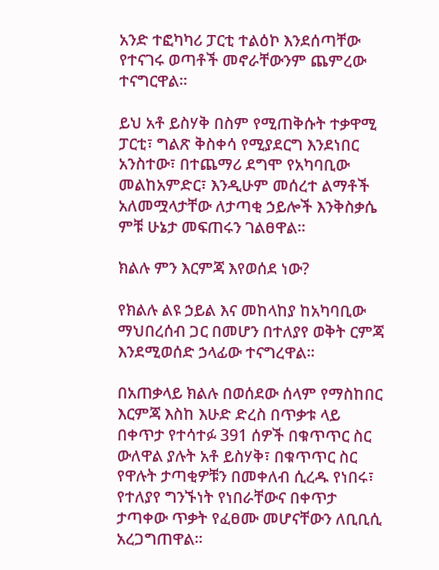አንድ ተፎካካሪ ፓርቲ ተልዕኮ እንደሰጣቸው የተናገሩ ወጣቶች መኖራቸውንም ጨምረው ተናግርዋል።

ይህ አቶ ይስሃቅ በስም የሚጠቅሱት ተቃዋሚ ፓርቲ፣ ግልጽ ቅስቀሳ የሚያደርግ እንደነበር አንስተው፣ በተጨማሪ ደግሞ የአካባቢው መልከአምድር፣ እንዲሁም መሰረተ ልማቶች አለመሟላታቸው ለታጣቂ ኃይሎች እንቅስቃሴ ምቹ ሁኔታ መፍጠሩን ገልፀዋል።

ክልሉ ምን እርምጃ እየወሰደ ነው?

የክልሉ ልዩ ኃይል እና መከላከያ ከአካባቢው ማህበረሰብ ጋር በመሆን በተለያየ ወቅት ርምጃ እንደሚወሰድ ኃላፊው ተናግረዋል።

በአጠቃላይ ክልሉ በወሰደው ሰላም የማስከበር እርምጃ እስከ እሁድ ድረስ በጥቃቱ ላይ በቀጥታ የተሳተፉ 391 ሰዎች በቁጥጥር ስር ውለዋል ያሉት አቶ ይስሃቅ፣ በቁጥጥር ስር የዋሉት ታጣቂዎቹን በመቀለብ ሲረዱ የነበሩ፣ የተለያየ ግንኙነት የነበራቸውና በቀጥታ ታጣቀው ጥቃት የፈፀሙ መሆናቸውን ለቢቢሲ አረጋግጠዋል።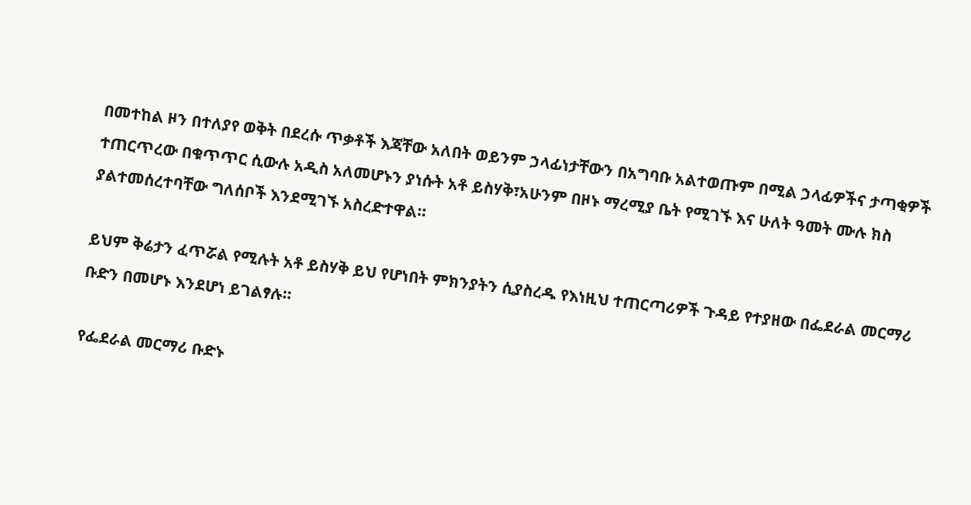በመተከል ዞን በተለያየ ወቅት በደረሱ ጥቃቶች እጃቸው አለበት ወይንም ኃላፊነታቸውን በአግባቡ አልተወጡም በሚል ኃላፊዎችና ታጣቂዎች ተጠርጥረው በቁጥጥር ሲውሉ አዲስ አለመሆኑን ያነሱት አቶ ይስሃቅ፣አሁንም በዞኑ ማረሚያ ቤት የሚገኙ እና ሁለት ዓመት ሙሉ ክስ ያልተመሰረተባቸው ግለሰቦች እንደሚገኙ አስረድተዋል።

ይህም ቅሬታን ፈጥሯል የሚሉት አቶ ይስሃቅ ይህ የሆነበት ምክንያትን ሲያስረዱ የእነዚህ ተጠርጣሪዎች ጉዳይ የተያዘው በፌደራል መርማሪ ቡድን በመሆኑ እንደሆነ ይገልፃሉ።

የፌደራል መርማሪ ቡድኑ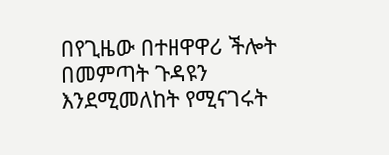በየጊዜው በተዘዋዋሪ ችሎት በመምጣት ጉዳዩን እንደሚመለከት የሚናገሩት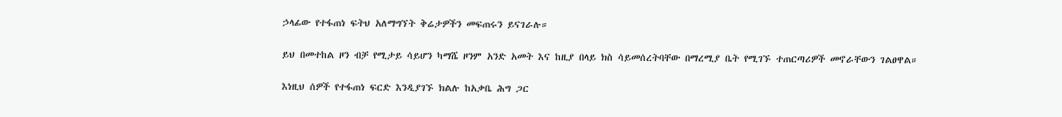ኃላፊው የተፋጠነ ፍትህ አለማግኘት ቅሬታዎችን መፍጠሩን ይናገራሉ።

ይህ በመተከል ዞን ብቻ የሚታይ ሳይሆን ካማሼ ዞንም አንድ አመት እና ከዚያ በላይ ክስ ሳይመሰረትባቸው በማረሚያ ቤት የሚገኙ ተጠርጣሪዎች መኖራቸውን ገልፀዋል።

እነዚህ ሰዎች የተፋጠነ ፍርድ እንዲያገኙ ክልሉ ከአቃቤ ሕግ ጋር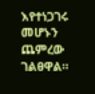እየተነጋገሩ መሆኑን ጨምረው ገልፀዋል።